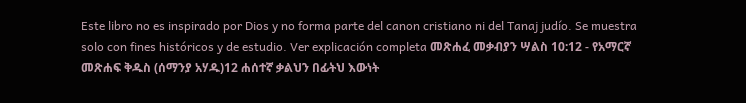Este libro no es inspirado por Dios y no forma parte del canon cristiano ni del Tanaj judío. Se muestra solo con fines históricos y de estudio. Ver explicación completa መጽሐፈ መቃብያን ሣልስ 10:12 - የአማርኛ መጽሐፍ ቅዱስ (ሰማንያ አሃዱ)12 ሐሰተኛ ቃልህን በፊትህ እውነት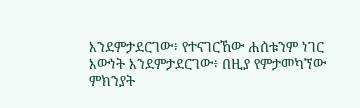እንደምታደርገው፥ የተናገርኸው ሐሰቱንም ነገር እውነት እንደምታደርገው፥ በዚያ የምታመካኘው ምክንያት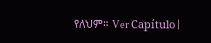የለህም። Ver Capítulo |